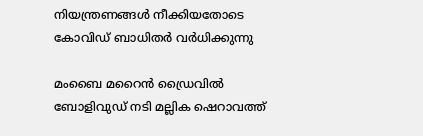നിയന്ത്രണങ്ങള്‍ നീക്കിയതോടെ കോവിഡ് ബാധിതര്‍ വര്‍ധിക്കുന്നു

മംബൈ മറൈന്‍ ഡ്രൈവില്‍ ബോളിവുഡ് നടി മല്ലിക ഷെറാവത്ത്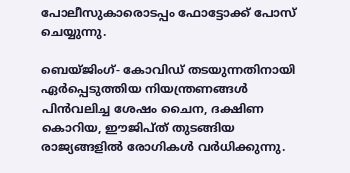പോലീസുകാരൊടപ്പം ഫോട്ടോക്ക് പോസ് ചെയ്യുന്നു.

ബെയ്ജിംഗ്- കോവിഡ് തടയുന്നതിനായി ഏര്‍പ്പെടുത്തിയ നിയന്ത്രണങ്ങള്‍ പിന്‍വലിച്ച ശേഷം ചൈന, ദക്ഷിണ കൊറിയ, ഈജിപ്ത് തുടങ്ങിയ രാജ്യങ്ങളില്‍ രോഗികള്‍ വര്‍ധിക്കുന്നു.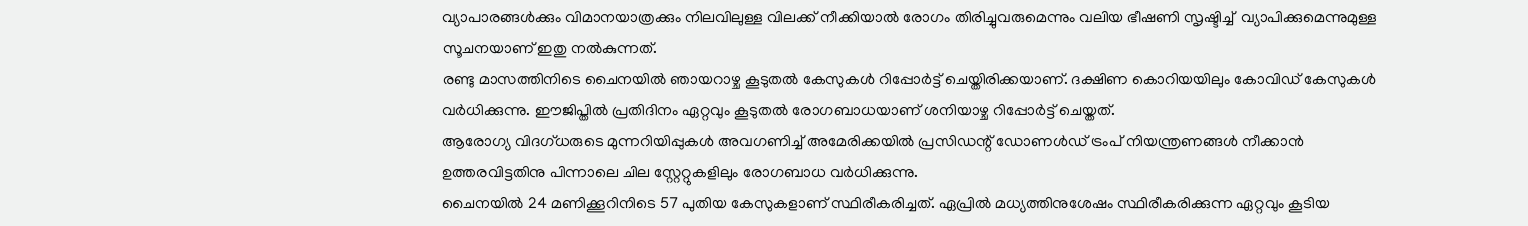വ്യാപാരങ്ങള്‍ക്കും വിമാനയാത്രക്കും നിലവിലുള്ള വിലക്ക് നീക്കിയാല്‍ രോഗം തിരിച്ചുവരുമെന്നും വലിയ ഭീഷണി സൃഷ്ടിച്ച്  വ്യാപിക്കുമെന്നുമുള്ള സൂചനയാണ് ഇതു നല്‍കുന്നത്.
രണ്ടു മാസത്തിനിടെ ചൈനയില്‍ ഞായറാഴ്ച കൂടുതല്‍ കേസുകള്‍ റിപ്പോര്‍ട്ട് ചെയ്തിരിക്കയാണ്. ദക്ഷിണ കൊറിയയിലും കോവിഡ് കേസുകള്‍ വര്‍ധിക്കുന്നു. ഈജിപ്തില്‍ പ്രതിദിനം ഏറ്റവും കൂടുതല്‍ രോഗബാധയാണ് ശനിയാഴ്ച റിപ്പോര്‍ട്ട് ചെയ്തത്.
ആരോഗ്യ വിദഗ്ധരുടെ മുന്നറിയിപ്പുകള്‍ അവഗണിച്ച് അമേരിക്കയില്‍ പ്രസിഡന്റ് ഡോണള്‍ഡ് ട്രംപ് നിയന്ത്രണങ്ങള്‍ നീക്കാന്‍ ഉത്തരവിട്ടതിനു പിന്നാലെ ചില സ്റ്റേറ്റുകളിലും രോഗബാധ വര്‍ധിക്കുന്നു.
ചൈനയില്‍ 24 മണിക്കൂറിനിടെ 57 പുതിയ കേസുകളാണ് സ്ഥിരീകരിച്ചത്. ഏപ്രില്‍ മധ്യത്തിനുശേഷം സ്ഥിരീകരിക്കുന്ന ഏറ്റവും കൂടിയ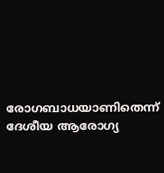രോഗബാധയാണിതെന്ന് ദേശീയ ആരോഗ്യ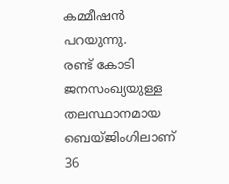കമ്മീഷന്‍ പറയുന്നു.
രണ്ട് കോടി ജനസംഖ്യയുള്ള തലസ്ഥാനമായ ബെയ്ജിംഗിലാണ് 36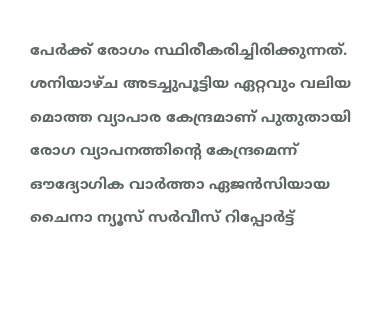പേര്‍ക്ക് രോഗം സ്ഥിരീകരിച്ചിരിക്കുന്നത്.  ശനിയാഴ്ച അടച്ചുപൂട്ടിയ ഏറ്റവും വലിയ മൊത്ത വ്യാപാര കേന്ദ്രമാണ് പുതുതായി രോഗ വ്യാപനത്തിന്റെ കേന്ദ്രമെന്ന് ഔദ്യോഗിക വാര്‍ത്താ ഏജന്‍സിയായ ചൈനാ ന്യൂസ് സര്‍വീസ് റിപ്പോര്‍ട്ട്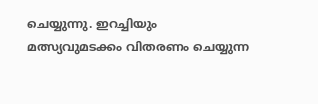ചെയ്യുന്നു. ഇറച്ചിയും മത്സ്യവുമടക്കം വിതരണം ചെയ്യുന്ന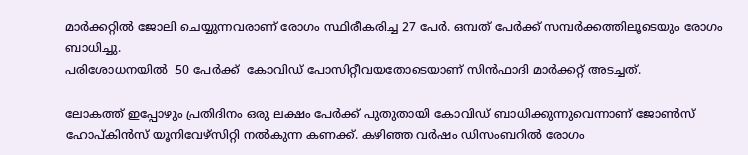മാര്‍ക്കറ്റില്‍ ജോലി ചെയ്യുന്നവരാണ് രോഗം സ്ഥിരീകരിച്ച 27 പേര്‍. ഒമ്പത് പേര്‍ക്ക് സമ്പര്‍ക്കത്തിലൂടെയും രോഗം ബാധിച്ചു.
പരിശോധനയില്‍  50 പേര്‍ക്ക്  കോവിഡ് പോസിറ്റീവയതോടെയാണ് സിന്‍ഫാദി മാര്‍ക്കറ്റ് അടച്ചത്.

ലോകത്ത് ഇപ്പോഴും പ്രതിദിനം ഒരു ലക്ഷം പേര്‍ക്ക് പുതുതായി കോവിഡ് ബാധിക്കുന്നുവെന്നാണ് ജോണ്‍സ് ഹോപ്കിന്‍സ് യൂനിവേഴ്‌സിറ്റി നല്‍കുന്ന കണക്ക്. കഴിഞ്ഞ വര്‍ഷം ഡിസംബറില്‍ രോഗം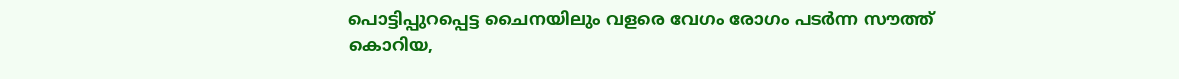പൊട്ടിപ്പുറപ്പെട്ട ചൈനയിലും വളരെ വേഗം രോഗം പടര്‍ന്ന സൗത്ത് കൊറിയ,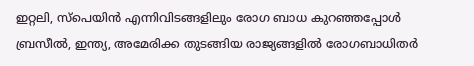ഇറ്റലി, സ്‌പെയിന്‍ എന്നിവിടങ്ങളിലും രോഗ ബാധ കുറഞ്ഞപ്പോള്‍ ബ്രസീല്‍, ഇന്ത്യ, അമേരിക്ക തുടങ്ങിയ രാജ്യങ്ങളില്‍ രോഗബാധിതര്‍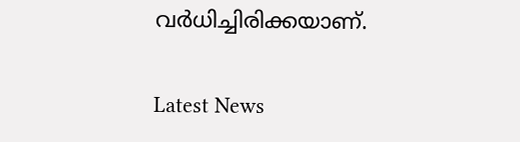വര്‍ധിച്ചിരിക്കയാണ്.

Latest News